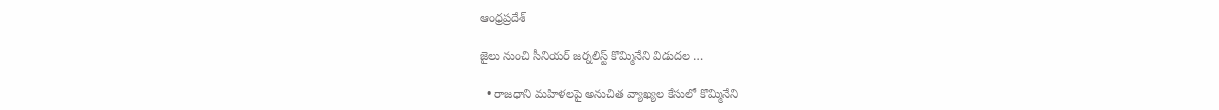ఆంధ్రప్రదేశ్

జైలు నుంచి సీనియర్ జర్నలిస్ట్ కొమ్మినేని విడుదల …

  • రాజధాని మహిళలపై అనుచిత వ్యాఖ్యల కేసులో కొమ్మినేని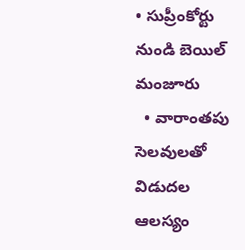• సుప్రీంకోర్టు నుండి బెయిల్ మంజూరు
  • వారాంతపు సెలవులతో విడుదల ఆలస్యం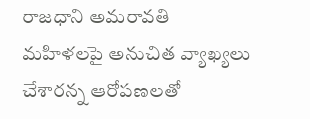రాజధాని అమరావతి మహిళలపై అనుచిత వ్యాఖ్యలు చేశారన్న ఆరోపణలతో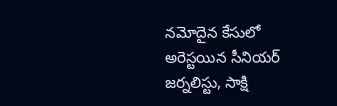నమోదైన కేసులో అరెస్టయిన సీనియర్ జర్నలిస్టు, సాక్షి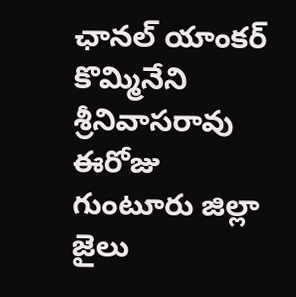ఛానల్ యాంకర్ కొమ్మినేని శ్రీనివాసరావు ఈరోజు గుంటూరు జిల్లా జైలు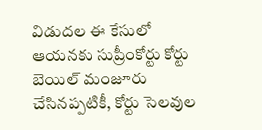విడుదల ఈ కేసులో ఆయనకు సుప్రీంకోర్టు కోర్టు బెయిల్ మంజూరు చేసినప్పటికీ, కోర్టు సెలవుల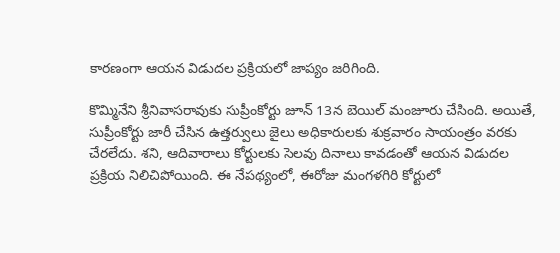కారణంగా ఆయన విడుదల ప్రక్రియలో జాప్యం జరిగింది.

కొమ్మినేని శ్రీనివాసరావుకు సుప్రీంకోర్టు జూన్ 13న బెయిల్ మంజూరు చేసింది. అయితే, సుప్రీంకోర్టు జారీ చేసిన ఉత్తర్వులు జైలు అధికారులకు శుక్రవారం సాయంత్రం వరకు చేరలేదు. శని, ఆదివారాలు కోర్టులకు సెలవు దినాలు కావడంతో ఆయన విడుదల ప్రక్రియ నిలిచిపోయింది. ఈ నేపథ్యంలో, ఈరోజు మంగళగిరి కోర్టులో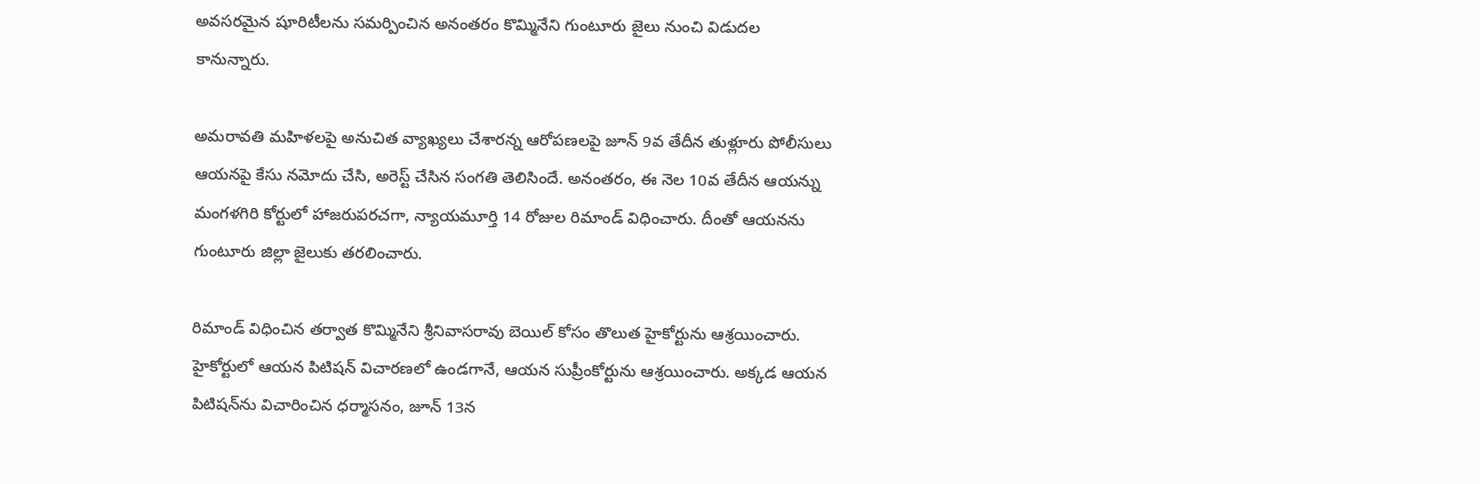అవసరమైన షూరిటీలను సమర్పించిన అనంతరం కొమ్మినేని గుంటూరు జైలు నుంచి విడుదల కానున్నారు.

అమరావతి మహిళలపై అనుచిత వ్యాఖ్యలు చేశారన్న ఆరోపణలపై జూన్ 9వ తేదీన తుళ్లూరు పోలీసులు ఆయనపై కేసు నమోదు చేసి, అరెస్ట్ చేసిన సంగతి తెలిసిందే. అనంతరం, ఈ నెల 10వ తేదీన ఆయన్ను మంగళగిరి కోర్టులో హాజరుపరచగా, న్యాయమూర్తి 14 రోజుల రిమాండ్ విధించారు. దీంతో ఆయనను గుంటూరు జిల్లా జైలుకు తరలించారు.

రిమాండ్ విధించిన తర్వాత కొమ్మినేని శ్రీనివాసరావు బెయిల్ కోసం తొలుత హైకోర్టును ఆశ్రయించారు. హైకోర్టులో ఆయన పిటిషన్ విచారణలో ఉండగానే, ఆయన సుప్రీంకోర్టును ఆశ్రయించారు. అక్కడ ఆయన పిటిషన్‌ను విచారించిన ధర్మాసనం, జూన్ 13న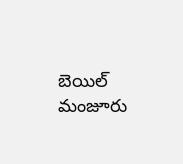బెయిల్ మంజూరు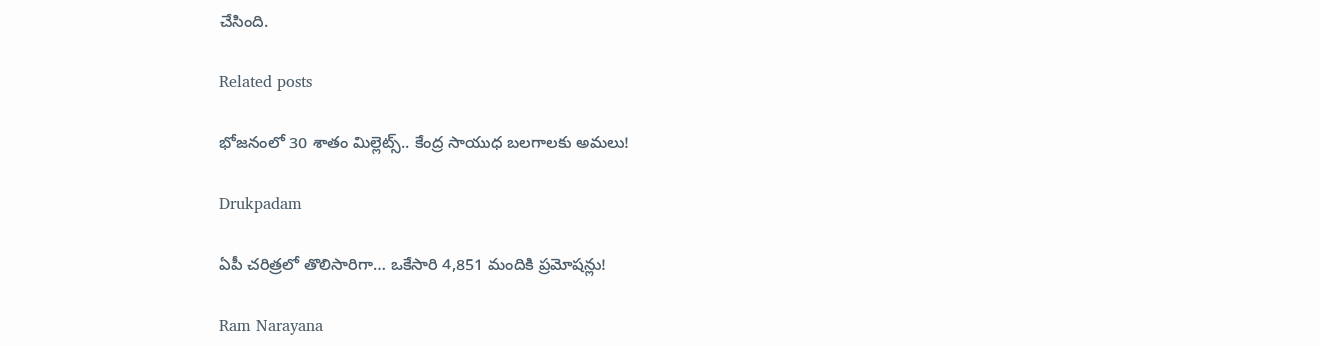చేసింది.

Related posts

భోజనంలో 30 శాతం మిల్లెట్స్.. కేంద్ర సాయుధ బలగాలకు అమలు!

Drukpadam

ఏపీ చరిత్రలో తొలిసారిగా… ఒకేసారి 4,851 మందికి ప్రమోషన్లు!

Ram Narayana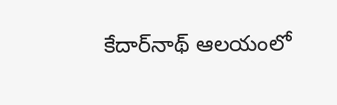కేదార్‌నాథ్ ఆలయంలో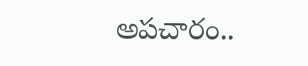అపచారం..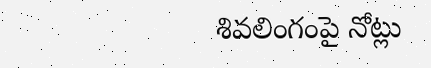శివలింగంపై నోట్లు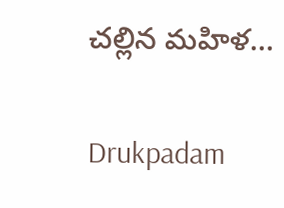చల్లిన మహిళ…

Drukpadam